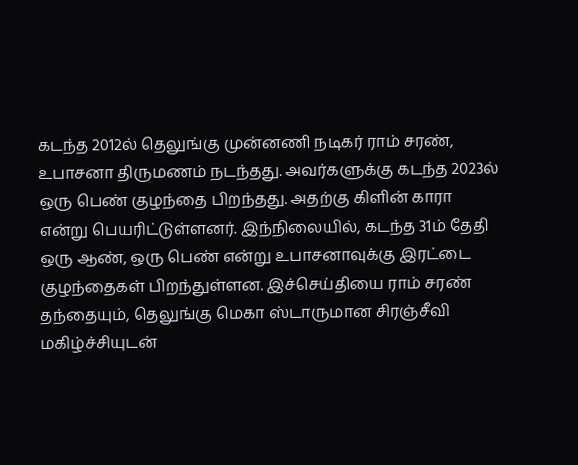கடந்த 2012ல் தெலுங்கு முன்னணி நடிகர் ராம் சரண், உபாசனா திருமணம் நடந்தது. அவர்களுக்கு கடந்த 2023ல் ஒரு பெண் குழந்தை பிறந்தது. அதற்கு கிளின் காரா என்று பெயரிட்டுள்ளனர். இந்நிலையில், கடந்த 31ம் தேதி ஒரு ஆண், ஒரு பெண் என்று உபாசனாவுக்கு இரட்டை குழந்தைகள் பிறந்துள்ளன. இச்செய்தியை ராம் சரண் தந்தையும், தெலுங்கு மெகா ஸ்டாருமான சிரஞ்சீவி மகிழ்ச்சியுடன்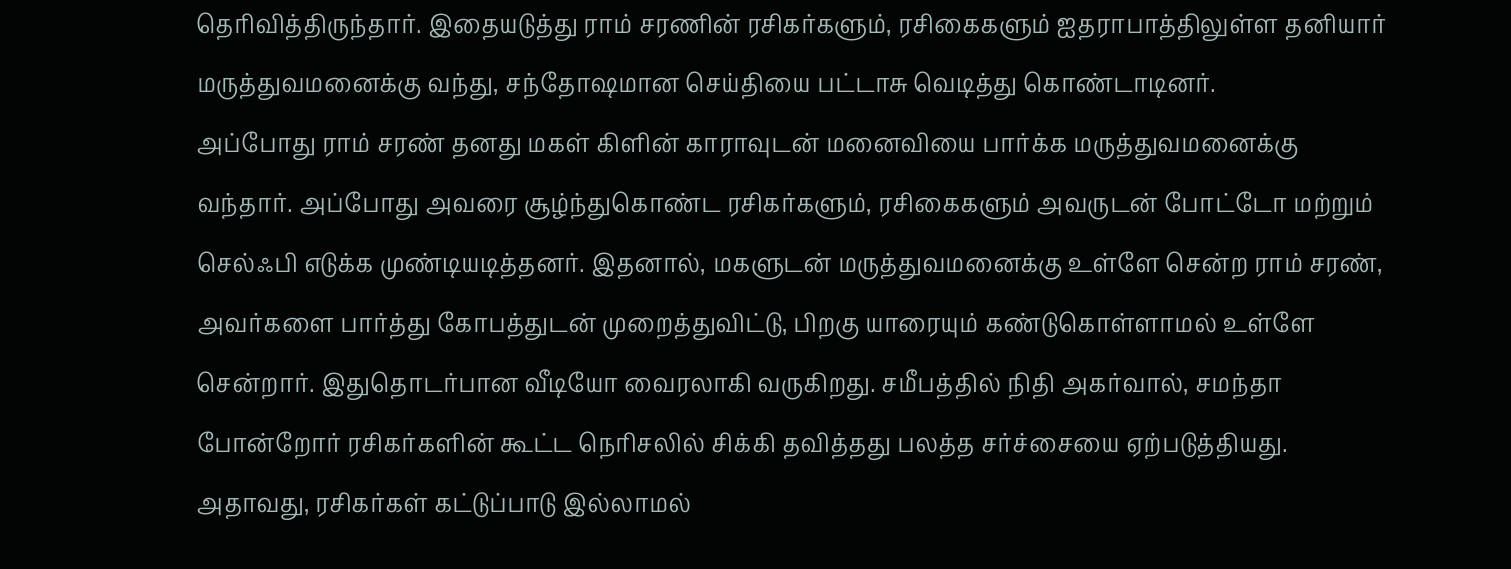தெரிவித்திருந்தார். இதையடுத்து ராம் சரணின் ரசிகர்களும், ரசிகைகளும் ஐதராபாத்திலுள்ள தனியார் மருத்துவமனைக்கு வந்து, சந்தோஷமான செய்தியை பட்டாசு வெடித்து கொண்டாடினர்.
அப்போது ராம் சரண் தனது மகள் கிளின் காராவுடன் மனைவியை பார்க்க மருத்துவமனைக்கு வந்தார். அப்போது அவரை சூழ்ந்துகொண்ட ரசிகர்களும், ரசிகைகளும் அவருடன் போட்டோ மற்றும் செல்ஃபி எடுக்க முண்டியடித்தனர். இதனால், மகளுடன் மருத்துவமனைக்கு உள்ளே சென்ற ராம் சரண், அவர்களை பார்த்து கோபத்துடன் முறைத்துவிட்டு, பிறகு யாரையும் கண்டுகொள்ளாமல் உள்ளே சென்றார். இதுதொடர்பான வீடியோ வைரலாகி வருகிறது. சமீபத்தில் நிதி அகர்வால், சமந்தா போன்றோர் ரசிகர்களின் கூட்ட நெரிசலில் சிக்கி தவித்தது பலத்த சர்ச்சையை ஏற்படுத்தியது.
அதாவது, ரசிகர்கள் கட்டுப்பாடு இல்லாமல்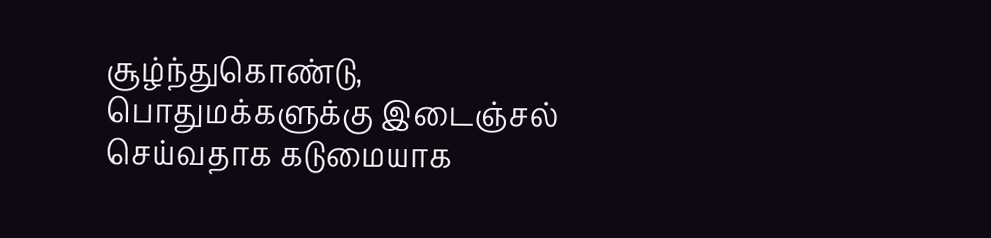சூழ்ந்துகொண்டு, பொதுமக்களுக்கு இடைஞ்சல் செய்வதாக கடுமையாக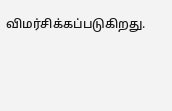விமர்சிக்கப்படுகிறது.